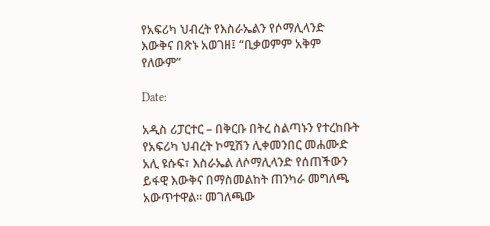የአፍሪካ ህብረት የእስራኤልን የሶማሊላንድ እውቅና በጽኑ አወገዘ፤ “ቢቃወምም አቅም የለውም”

Date:

አዲስ ሪፓርተር – በቅርቡ በትረ ስልጣኑን የተረከቡት የአፍሪካ ህብረት ኮሚሽን ሊቀመንበር መሐሙድ አሊ ዩሱፍ፣ እስራኤል ለሶማሊላንድ የሰጠችውን ይፋዊ እውቅና በማስመልከት ጠንካራ መግለጫ አውጥተዋል። መገለጫው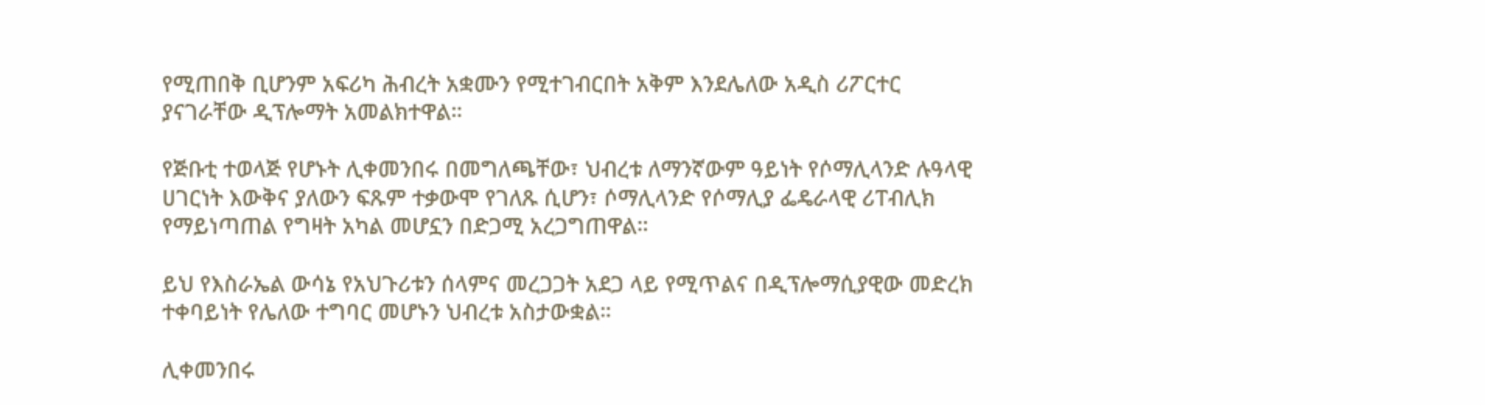የሚጠበቅ ቢሆንም አፍሪካ ሕብረት አቋሙን የሚተገብርበት አቅም እንደሌለው አዲስ ሪፖርተር ያናገራቸው ዲፕሎማት አመልክተዋል።

የጅቡቲ ተወላጅ የሆኑት ሊቀመንበሩ በመግለጫቸው፣ ህብረቱ ለማንኛውም ዓይነት የሶማሊላንድ ሉዓላዊ ሀገርነት እውቅና ያለውን ፍጹም ተቃውሞ የገለጹ ሲሆን፣ ሶማሊላንድ የሶማሊያ ፌዴራላዊ ሪፐብሊክ የማይነጣጠል የግዛት አካል መሆኗን በድጋሚ አረጋግጠዋል።

ይህ የእስራኤል ውሳኔ የአህጉሪቱን ሰላምና መረጋጋት አደጋ ላይ የሚጥልና በዲፕሎማሲያዊው መድረክ ተቀባይነት የሌለው ተግባር መሆኑን ህብረቱ አስታውቋል።

ሊቀመንበሩ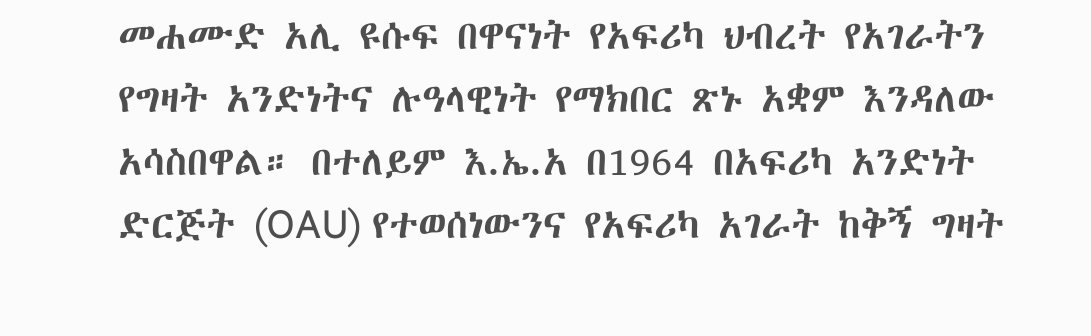መሐሙድ አሊ ዩሱፍ በዋናነት የአፍሪካ ህብረት የአገራትን የግዛት አንድነትና ሉዓላዊነት የማክበር ጽኑ አቋም እንዳለው አሳስበዋል። በተለይም እ.ኤ.አ በ1964 በአፍሪካ አንድነት ድርጅት (OAU) የተወሰነውንና የአፍሪካ አገራት ከቅኝ ግዛት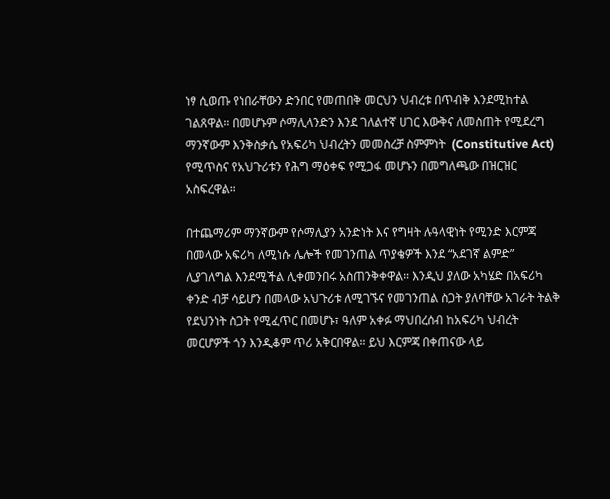ነፃ ሲወጡ የነበራቸውን ድንበር የመጠበቅ መርህን ህብረቱ በጥብቅ እንደሚከተል ገልጸዋል። በመሆኑም ሶማሊላንድን እንደ ገለልተኛ ሀገር እውቅና ለመስጠት የሚደረግ ማንኛውም እንቅስቃሴ የአፍሪካ ህብረትን መመስረቻ ስምምነት  (Constitutive Act) የሚጥስና የአህጉሪቱን የሕግ ማዕቀፍ የሚጋፋ መሆኑን በመግለጫው በዝርዝር አስፍረዋል።

በተጨማሪም ማንኛውም የሶማሊያን አንድነት እና የግዛት ሉዓላዊነት የሚንድ እርምጃ በመላው አፍሪካ ለሚነሱ ሌሎች የመገንጠል ጥያቄዎች እንደ “አደገኛ ልምድ” ሊያገለግል እንደሚችል ሊቀመንበሩ አስጠንቅቀዋል። እንዲህ ያለው አካሄድ በአፍሪካ ቀንድ ብቻ ሳይሆን በመላው አህጉሪቱ ለሚገኙና የመገንጠል ስጋት ያለባቸው አገራት ትልቅ የደህንነት ስጋት የሚፈጥር በመሆኑ፣ ዓለም አቀፉ ማህበረሰብ ከአፍሪካ ህብረት መርሆዎች ጎን እንዲቆም ጥሪ አቅርበዋል። ይህ እርምጃ በቀጠናው ላይ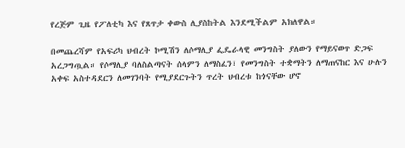የረጅም ጊዜ የፖለቲካ እና የጸጥታ ቀውስ ሊያስከትል እንደሚችልም አክለዋል።

በመጨረሻም የአፍሪካ ህብረት ኮሚሽን ለሶማሊያ ፌዴራላዊ መንግስት ያለውን የማይናወጥ ድጋፍ አረጋግጧል። የሶማሊያ ባለስልጣናት ሰላምን ለማስፈን፣ የመንግስት ተቋማትን ለማጠናከር እና ሁሉን አቀፍ አስተዳደርን ለመገንባት የሚያደርጉትን ጥረት ህብረቱ ከጎናቸው ሆኖ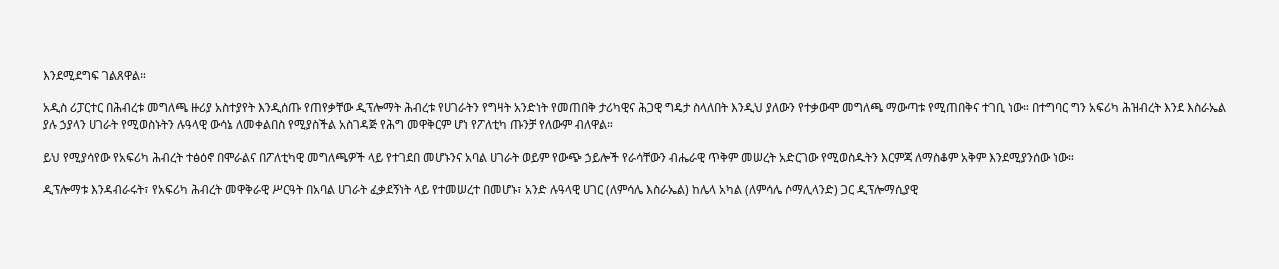እንደሚደግፍ ገልጸዋል።

አዲስ ሪፓርተር በሕብረቱ መግለጫ ዙሪያ አስተያየት እንዲሰጡ የጠየቃቸው ዲፕሎማት ሕብረቱ የሀገራትን የግዛት አንድነት የመጠበቅ ታሪካዊና ሕጋዊ ግዴታ ስላለበት እንዲህ ያለውን የተቃውሞ መግለጫ ማውጣቱ የሚጠበቅና ተገቢ ነው። በተግባር ግን አፍሪካ ሕዝብረት እንደ እስራኤል ያሉ ኃያላን ሀገራት የሚወስኑትን ሉዓላዊ ውሳኔ ለመቀልበስ የሚያስችል አስገዳጅ የሕግ መዋቅርም ሆነ የፖለቲካ ጡንቻ የለውም ብለዋል።

ይህ የሚያሳየው የአፍሪካ ሕብረት ተፅዕኖ በሞራልና በፖለቲካዊ መግለጫዎች ላይ የተገደበ መሆኑንና አባል ሀገራት ወይም የውጭ ኃይሎች የራሳቸውን ብሔራዊ ጥቅም መሠረት አድርገው የሚወስዱትን እርምጃ ለማስቆም አቅም እንደሚያንሰው ነው።

ዲፕሎማቱ እንዳብራሩት፣ የአፍሪካ ሕብረት መዋቅራዊ ሥርዓት በአባል ሀገራት ፈቃደኝነት ላይ የተመሠረተ በመሆኑ፣ አንድ ሉዓላዊ ሀገር (ለምሳሌ እስራኤል) ከሌላ አካል (ለምሳሌ ሶማሊላንድ) ጋር ዲፕሎማሲያዊ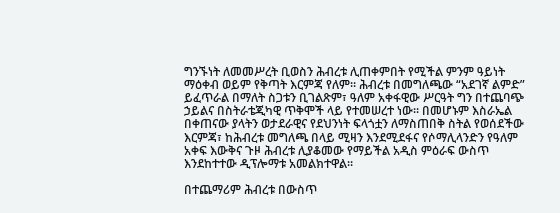ግንኙነት ለመመሥረት ቢወስን ሕብረቱ ሊጠቀምበት የሚችል ምንም ዓይነት ማዕቀብ ወይም የቅጣት እርምጃ የለም። ሕብረቱ በመግለጫው “አደገኛ ልምድ” ይፈጥራል በማለት ስጋቱን ቢገልጽም፣ ዓለም አቀፋዊው ሥርዓት ግን በተጨባጭ ኃይልና በስትራቴጂካዊ ጥቅሞች ላይ የተመሠረተ ነው። በመሆኑም እስራኤል በቀጠናው ያላትን ወታደራዊና የደህንነት ፍላጎቷን ለማስጠበቅ ስትል የወሰደችው እርምጃ፣ ከሕብረቱ መግለጫ በላይ ሚዛን እንደሚደፋና የሶማሊላንድን የዓለም አቀፍ እውቅና ጉዞ ሕብረቱ ሊያቆመው የማይችል አዲስ ምዕራፍ ውስጥ እንደከተተው ዲፕሎማቱ አመልክተዋል።

በተጨማሪም ሕብረቱ በውስጥ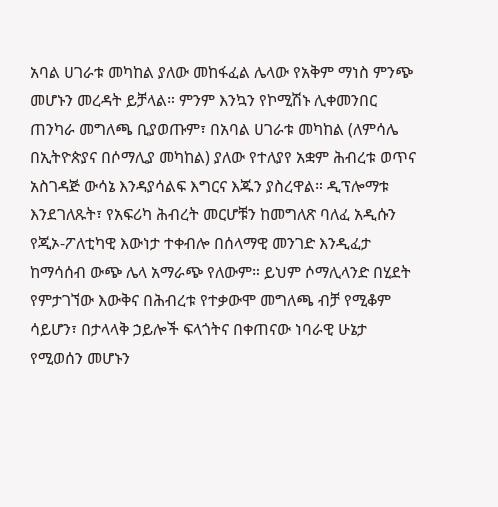አባል ሀገራቱ መካከል ያለው መከፋፈል ሌላው የአቅም ማነስ ምንጭ መሆኑን መረዳት ይቻላል። ምንም እንኳን የኮሚሽኑ ሊቀመንበር ጠንካራ መግለጫ ቢያወጡም፣ በአባል ሀገራቱ መካከል (ለምሳሌ በኢትዮጵያና በሶማሊያ መካከል) ያለው የተለያየ አቋም ሕብረቱ ወጥና አስገዳጅ ውሳኔ እንዳያሳልፍ እግርና እጁን ያስረዋል። ዲፕሎማቱ እንደገለጹት፣ የአፍሪካ ሕብረት መርሆቹን ከመግለጽ ባለፈ አዲሱን የጂኦ-ፖለቲካዊ እውነታ ተቀብሎ በሰላማዊ መንገድ እንዲፈታ ከማሳሰብ ውጭ ሌላ አማራጭ የለውም። ይህም ሶማሊላንድ በሂደት የምታገኘው እውቅና በሕብረቱ የተቃውሞ መግለጫ ብቻ የሚቆም ሳይሆን፣ በታላላቅ ኃይሎች ፍላጎትና በቀጠናው ነባራዊ ሁኔታ የሚወሰን መሆኑን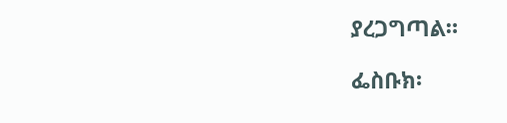ያረጋግጣል።

ፌስቡክ፡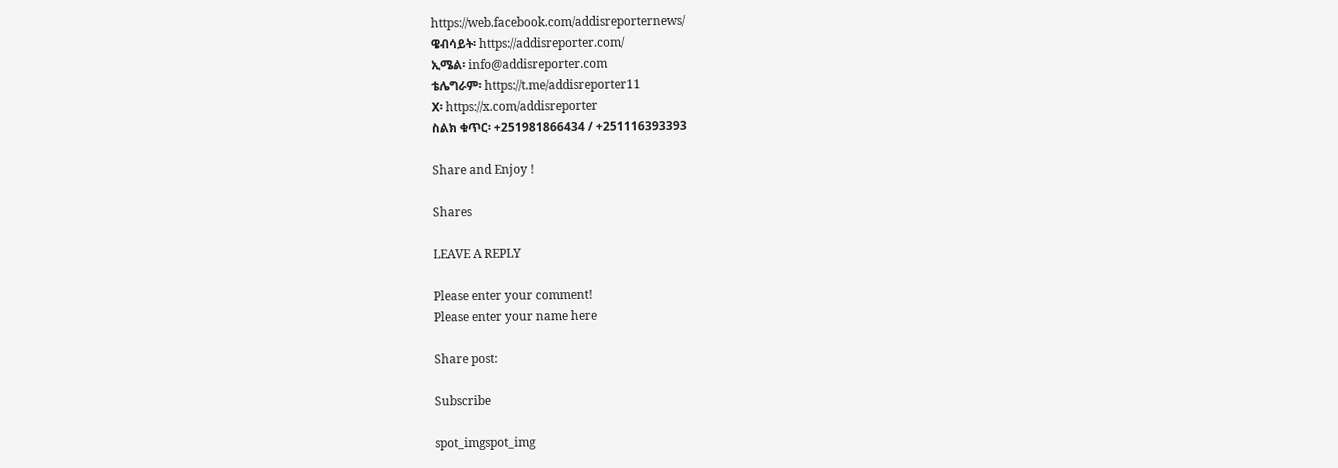https://web.facebook.com/addisreporternews/
ዌብሳይት፡ https://addisreporter.com/
ኢሜል፡ info@addisreporter.com
ቴሌግራም፡ https://t.me/addisreporter11
X፡ https://x.com/addisreporter
ስልክ ቁጥር፡ +251981866434 / +251116393393

Share and Enjoy !

Shares

LEAVE A REPLY

Please enter your comment!
Please enter your name here

Share post:

Subscribe

spot_imgspot_img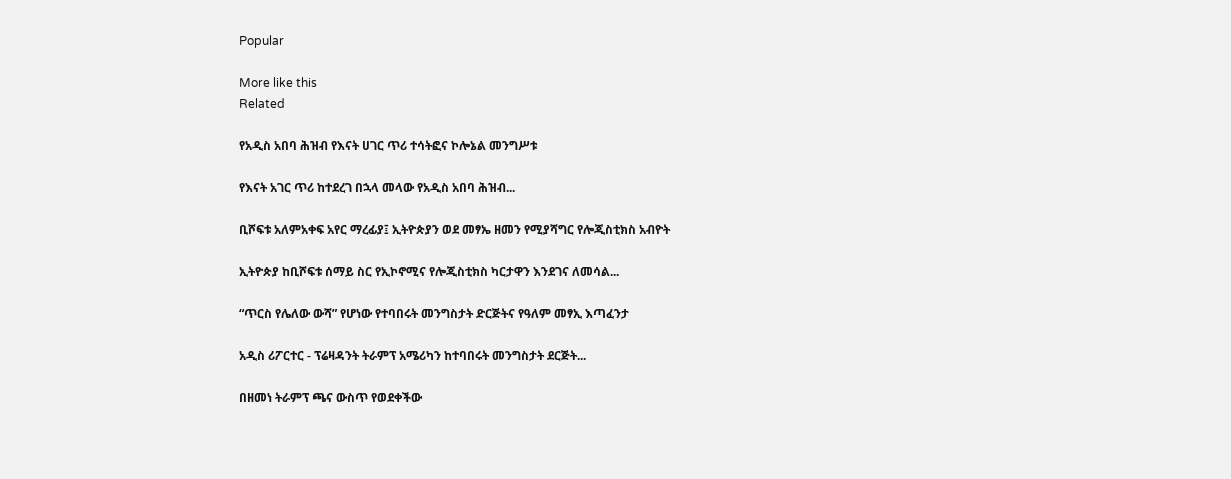Popular

More like this
Related

የአዲስ አበባ ሕዝብ የእናት ሀገር ጥሪ ተሳትፎና ኮሎኔል መንግሥቱ

የእናት አገር ጥሪ ከተደረገ በኋላ መላው የአዲስ አበባ ሕዝብ...

ቢሾፍቱ አለምአቀፍ አየር ማረፊያ፤ ኢትዮጵያን ወደ መፃኤ ዘመን የሚያሻግር የሎጂስቲክስ አብዮት

ኢትዮጵያ ከቢሾፍቱ ሰማይ ስር የኢኮኖሚና የሎጂስቲክስ ካርታዋን እንደገና ለመሳል...

“ጥርስ የሌለው ውሻ” የሆነው የተባበሩት መንግስታት ድርጅትና የዓለም መፃኢ እጣፈንታ

አዲስ ሪፖርተር - ፕሬዛዳንት ትራምፕ አሜሪካን ከተባበሩት መንግስታት ደርጅት...

በዘመነ ትራምፕ ጫና ውስጥ የወደቀችው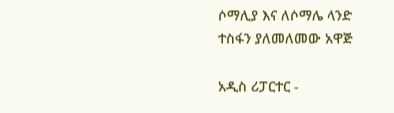ሶማሊያ እና ለሶማሌ ላንድ ተስፋን ያለመለመው አዋጅ

አዲስ ሪፓርተር -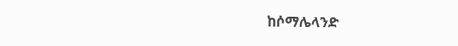ከሶማሌላንድ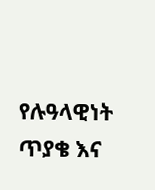የሉዓላዊነት ጥያቄ እና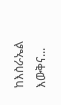ከእስራኤል እውቅና...